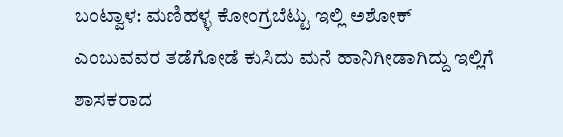ಬಂಟ್ವಾಳ: ಮಣಿಹಳ್ಳ ಕೋಂಗ್ರಬೆಟ್ಟು ಇಲ್ಲಿ ಅಶೋಕ್ ಎಂಬುವವರ ತಡೆಗೋಡೆ ಕುಸಿದು ಮನೆ ಹಾನಿಗೀಡಾಗಿದ್ದು ಇಲ್ಲಿಗೆ ಶಾಸಕರಾದ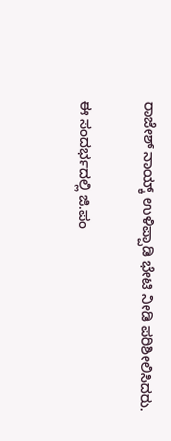ರಾಜೇಶ್ ನಾಯ್ಕ್ ಉಳಿಪ್ಪಾಡಿ ಭೇಟಿ ನೀಡಿ ಪರಿಶೀಲಿಸಿದರು.

ಈ ಸಂದರ್ಭದಲ್ಲಿ ಜಿ.ಪಂ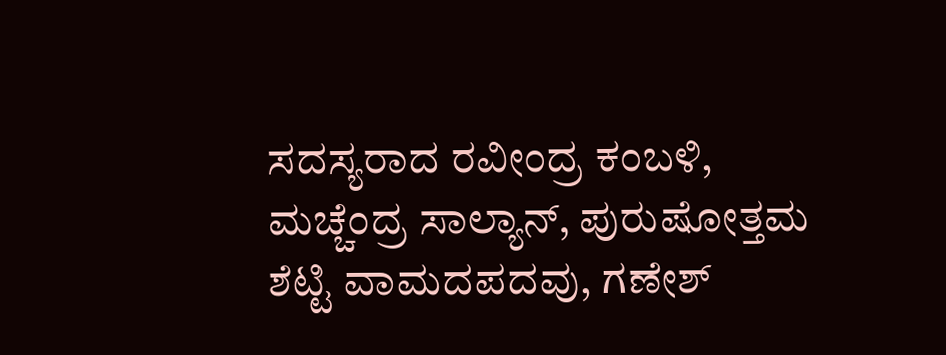ಸದಸ್ಯರಾದ ರವೀಂದ್ರ ಕಂಬಳಿ, ಮಚ್ಚೆಂದ್ರ ಸಾಲ್ಯಾನ್, ಪುರುಷೋತ್ತಮ ಶೆಟ್ಟಿ ವಾಮದಪದವು, ಗಣೇಶ್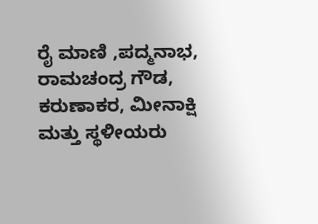ರೈ ಮಾಣಿ ,ಪದ್ಮನಾಭ, ರಾಮಚಂದ್ರ ಗೌಡ, ಕರುಣಾಕರ, ಮೀನಾಕ್ಷಿ ಮತ್ತು ಸ್ಥಳೀಯರು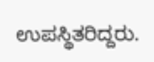ಉಪಸ್ಥಿತರಿದ್ದರು.